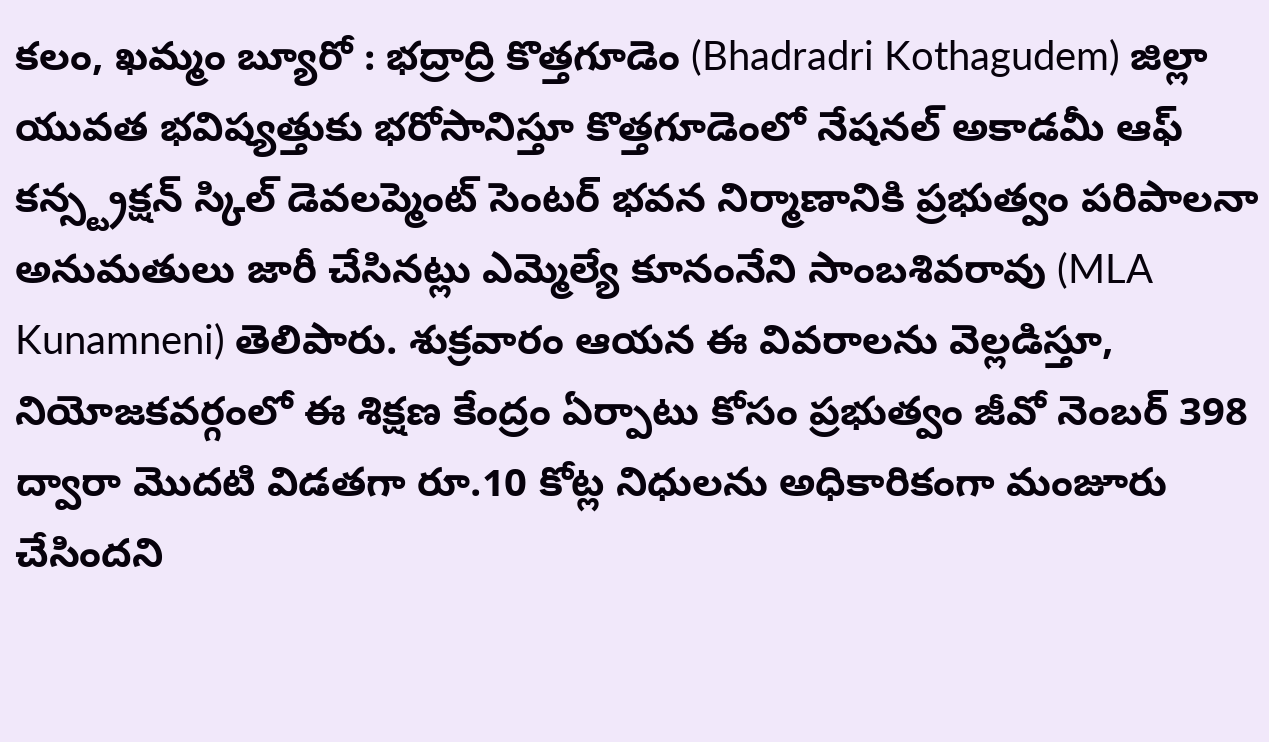కలం, ఖమ్మం బ్యూరో : భద్రాద్రి కొత్తగూడెం (Bhadradri Kothagudem) జిల్లా యువత భవిష్యత్తుకు భరోసానిస్తూ కొత్తగూడెంలో నేషనల్ అకాడమీ ఆఫ్ కన్స్ట్రక్షన్ స్కిల్ డెవలప్మెంట్ సెంటర్ భవన నిర్మాణానికి ప్రభుత్వం పరిపాలనా అనుమతులు జారీ చేసినట్లు ఎమ్మెల్యే కూనంనేని సాంబశివరావు (MLA Kunamneni) తెలిపారు. శుక్రవారం ఆయన ఈ వివరాలను వెల్లడిస్తూ, నియోజకవర్గంలో ఈ శిక్షణ కేంద్రం ఏర్పాటు కోసం ప్రభుత్వం జీవో నెంబర్ 398 ద్వారా మొదటి విడతగా రూ.10 కోట్ల నిధులను అధికారికంగా మంజూరు చేసిందని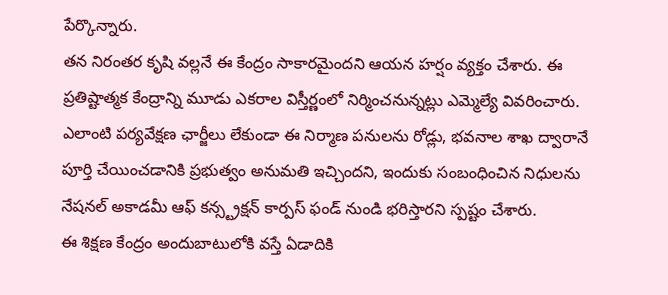పేర్కొన్నారు.
తన నిరంతర కృషి వల్లనే ఈ కేంద్రం సాకారమైందని ఆయన హర్షం వ్యక్తం చేశారు. ఈ ప్రతిష్టాత్మక కేంద్రాన్ని మూడు ఎకరాల విస్తీర్ణంలో నిర్మించనున్నట్లు ఎమ్మెల్యే వివరించారు. ఎలాంటి పర్యవేక్షణ ఛార్జీలు లేకుండా ఈ నిర్మాణ పనులను రోడ్లు, భవనాల శాఖ ద్వారానే పూర్తి చేయించడానికి ప్రభుత్వం అనుమతి ఇచ్చిందని, ఇందుకు సంబంధించిన నిధులను నేషనల్ అకాడమీ ఆఫ్ కన్స్ట్రక్షన్ కార్పస్ ఫండ్ నుండి భరిస్తారని స్పష్టం చేశారు.
ఈ శిక్షణ కేంద్రం అందుబాటులోకి వస్తే ఏడాదికి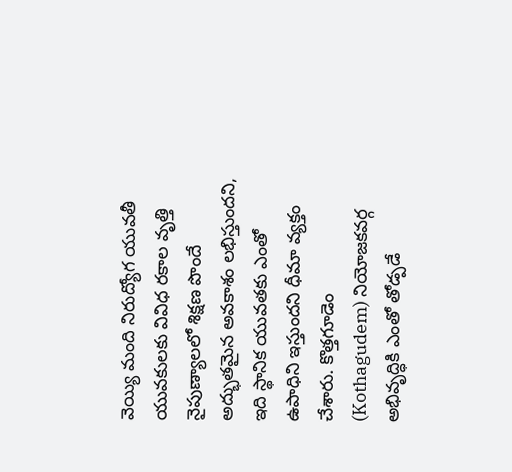వెయ్యి మంది నిరుద్యోగ యువతీ యువకులకు వివిధ రకాల వృత్తి నైపుణ్యాలలో శిక్షణ పొందే అద్భుతమైన అవకాశం లభిస్తుందని, ఇది స్థానిక యువతకు ఎంతో ఉపాధిని ఇస్తుందని ధీమా వ్యక్తం చేశారు. కొత్తగూడెం (Kothagudem) నియోజకవర్గ అభివృద్ధికి ఎంతో తోడ్పడే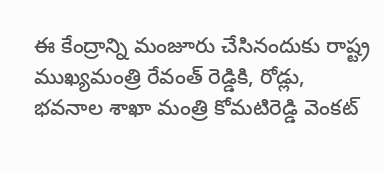ఈ కేంద్రాన్ని మంజూరు చేసినందుకు రాష్ట్ర ముఖ్యమంత్రి రేవంత్ రెడ్డికి, రోడ్లు, భవనాల శాఖా మంత్రి కోమటిరెడ్డి వెంకట్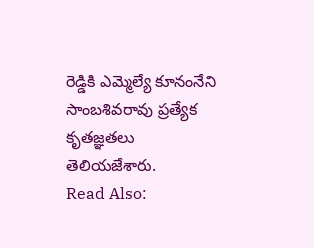రెడ్డికి ఎమ్మెల్యే కూనంనేని సాంబశివరావు ప్రత్యేక కృతజ్ఞతలు తెలియజేశారు.
Read Also: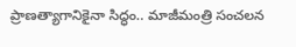ప్రాణత్యాగానికైనా సిద్ధం.. మాజీమంత్రి సంచలన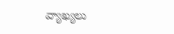వ్యాఖ్యలు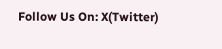Follow Us On: X(Twitter)